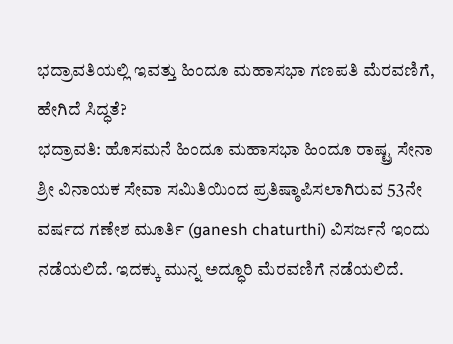ಭದ್ರಾವತಿಯಲ್ಲಿ ಇವತ್ತು ಹಿಂದೂ ಮಹಾಸಭಾ ಗಣಪತಿ ಮೆರವಣಿಗೆ, ಹೇಗಿದೆ ಸಿದ್ಧತೆ?
ಭದ್ರಾವತಿ: ಹೊಸಮನೆ ಹಿಂದೂ ಮಹಾಸಭಾ ಹಿಂದೂ ರಾಷ್ಟ್ರ ಸೇನಾ ಶ್ರೀ ವಿನಾಯಕ ಸೇವಾ ಸಮಿತಿಯಿಂದ ಪ್ರತಿಷ್ಠಾಪಿಸಲಾಗಿರುವ 53ನೇ ವರ್ಷದ ಗಣೇಶ ಮೂರ್ತಿ (ganesh chaturthi) ವಿಸರ್ಜನೆ ಇಂದು ನಡೆಯಲಿದೆ. ಇದಕ್ಕು ಮುನ್ನ ಅದ್ಧೂರಿ ಮೆರವಣಿಗೆ ನಡೆಯಲಿದೆ.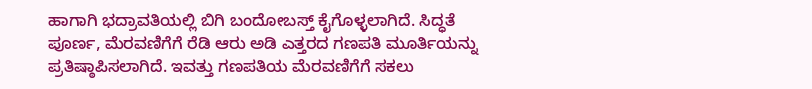ಹಾಗಾಗಿ ಭದ್ರಾವತಿಯಲ್ಲಿ ಬಿಗಿ ಬಂದೋಬಸ್ತ್ ಕೈಗೊಳ್ಳಲಾಗಿದೆ. ಸಿದ್ಧತೆ ಪೂರ್ಣ, ಮೆರವಣಿಗೆಗೆ ರೆಡಿ ಆರು ಅಡಿ ಎತ್ತರದ ಗಣಪತಿ ಮೂರ್ತಿಯನ್ನು ಪ್ರತಿಷ್ಠಾಪಿಸಲಾಗಿದೆ. ಇವತ್ತು ಗಣಪತಿಯ ಮೆರವಣಿಗೆಗೆ ಸಕಲು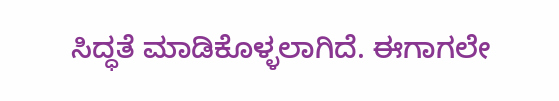ಸಿದ್ಧತೆ ಮಾಡಿಕೊಳ್ಳಲಾಗಿದೆ. ಈಗಾಗಲೇ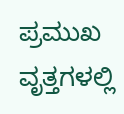ಪ್ರಮುಖ ವೃತ್ತಗಳಲ್ಲಿ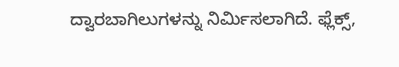ದ್ವಾರಬಾಗಿಲುಗಳನ್ನು ನಿರ್ಮಿಸಲಾಗಿದೆ. ಫ್ಲೆಕ್ಸ್,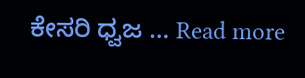ಕೇಸರಿ ಧ್ವಜ … Read more